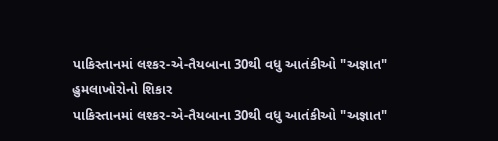પાકિસ્તાનમાં લશ્કર-એ-તૈયબાના 30થી વધુ આતંકીઓ "અજ્ઞાત" હુમલાખોરોનો શિકાર
પાકિસ્તાનમાં લશ્કર-એ-તૈયબાના 30થી વધુ આતંકીઓ "અજ્ઞાત"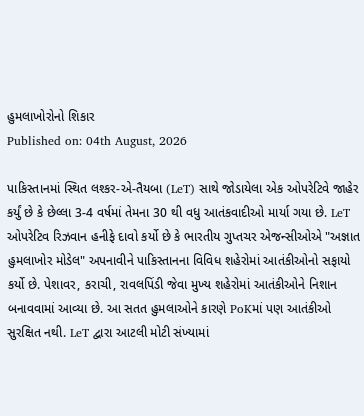હુમલાખોરોનો શિકાર
Published on: 04th August, 2026

પાકિસ્તાનમાં સ્થિત લશ્કર-એ-તૈયબા (LeT) સાથે જોડાયેલા એક ઓપરેટિવે જાહેર કર્યું છે કે છેલ્લા 3-4 વર્ષમાં તેમના 30 થી વધુ આતંકવાદીઓ માર્યા ગયા છે. LeT ઓપરેટિવ રિઝવાન હનીફે દાવો કર્યો છે કે ભારતીય ગુપ્તચર એજન્સીઓએ "અજ્ઞાત હુમલાખોર મોડેલ" અપનાવીને પાકિસ્તાનના વિવિધ શહેરોમાં આતંકીઓનો સફાયો કર્યો છે. પેશાવર, કરાચી, રાવલપિંડી જેવા મુખ્ય શહેરોમાં આતંકીઓને નિશાન બનાવવામાં આવ્યા છે. આ સતત હુમલાઓને કારણે PoKમાં પણ આતંકીઓ સુરક્ષિત નથી. LeT દ્વારા આટલી મોટી સંખ્યામાં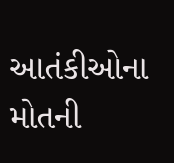આતંકીઓના મોતની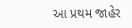આ પ્રથમ જાહેર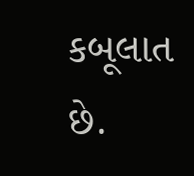કબૂલાત છે.